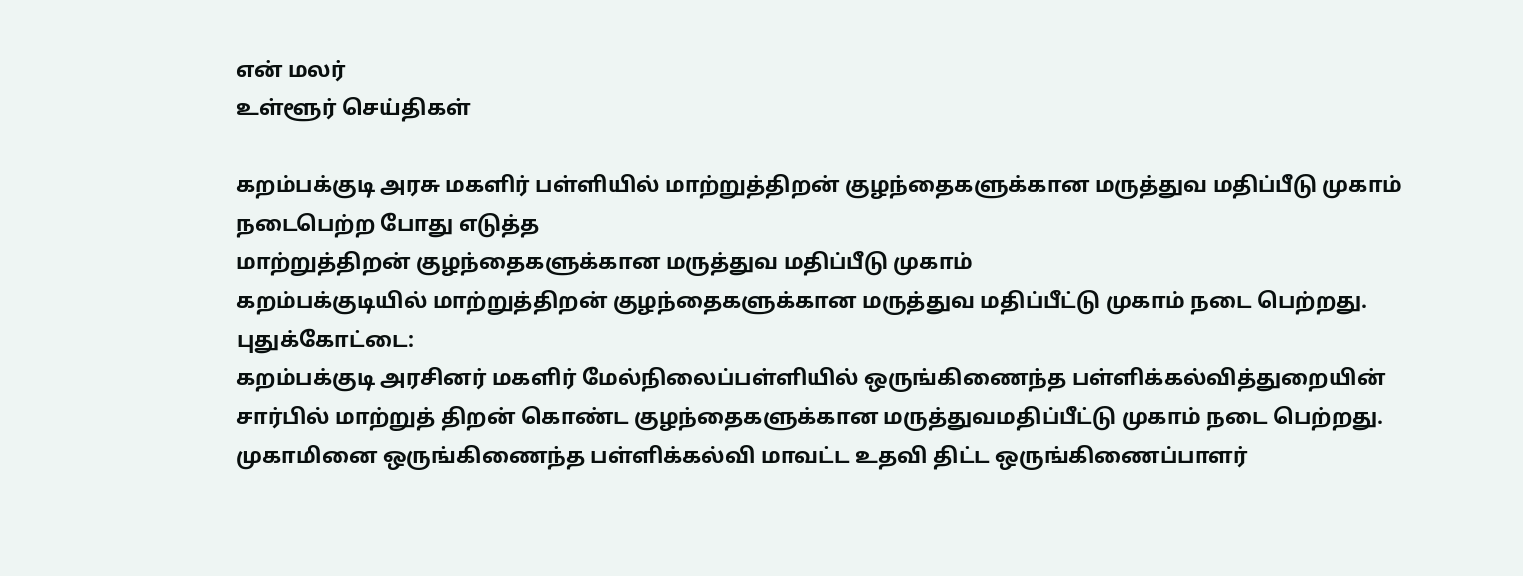என் மலர்
உள்ளூர் செய்திகள்

கறம்பக்குடி அரசு மகளிர் பள்ளியில் மாற்றுத்திறன் குழந்தைகளுக்கான மருத்துவ மதிப்பீடு முகாம் நடைபெற்ற போது எடுத்த
மாற்றுத்திறன் குழந்தைகளுக்கான மருத்துவ மதிப்பீடு முகாம்
கறம்பக்குடியில் மாற்றுத்திறன் குழந்தைகளுக்கான மருத்துவ மதிப்பீட்டு முகாம் நடை பெற்றது.
புதுக்கோட்டை:
கறம்பக்குடி அரசினர் மகளிர் மேல்நிலைப்பள்ளியில் ஒருங்கிணைந்த பள்ளிக்கல்வித்துறையின் சார்பில் மாற்றுத் திறன் கொண்ட குழந்தைகளுக்கான மருத்துவமதிப்பீட்டு முகாம் நடை பெற்றது.
முகாமினை ஒருங்கிணைந்த பள்ளிக்கல்வி மாவட்ட உதவி திட்ட ஒருங்கிணைப்பாளர்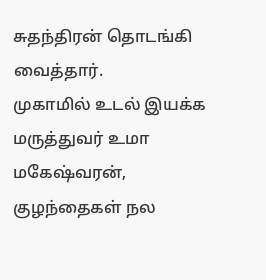சுதந்திரன் தொடங்கி வைத்தார்.
முகாமில் உடல் இயக்க மருத்துவர் உமா மகேஷ்வரன், குழந்தைகள் நல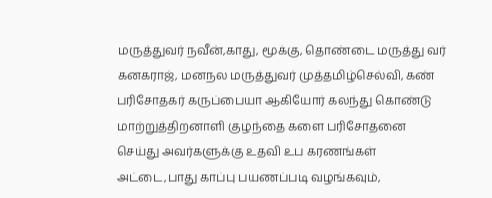மருத்துவர் நவீன்,காது, மூக்கு, தொண்டை மருத்து வர் கனகராஜ், மனநல மருத்துவர் முத்தமிழ்செல்வி, கண் பரிசோதகர் கருப்பையா ஆகியோர் கலந்து கொண்டு
மாற்றுத்திறனாளி குழந்தை களை பரிசோதனை செய்து அவர்களுக்கு உதவி உப கரணங்கள் அட்டை,பாது காப்பு பயணப்படி வழங்கவும்,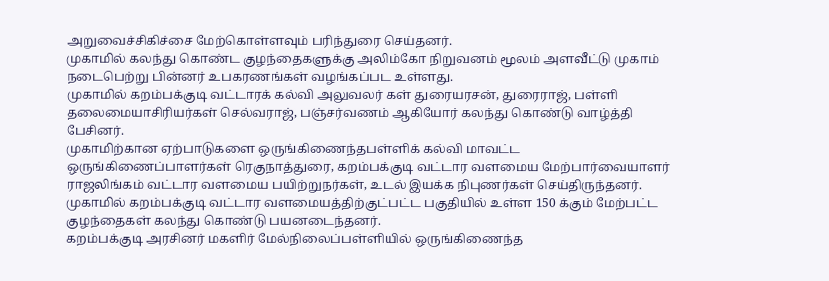அறுவைச்சிகிச்சை மேற்கொள்ளவும் பரிந்துரை செய்தனர்.
முகாமில் கலந்து கொண்ட குழந்தைகளுக்கு அலிம்கோ நிறுவனம் மூலம் அளவீட்டு முகாம் நடைபெற்று பின்னர் உபகரணங்கள் வழங்கப்பட உள்ளது.
முகாமில் கறம்பக்குடி வட்டாரக் கல்வி அலுவலர் கள் துரையரசன், துரைராஜ், பள்ளி தலைமையாசிரியர்கள் செல்வராஜ், பஞ்சர்வணம் ஆகியோர் கலந்து கொண்டு வாழ்த்தி பேசினர்.
முகாமிற்கான ஏற்பாடுகளை ஒருங்கிணைந்தபள்ளிக் கல்வி மாவட்ட ஒருங்கிணைப்பாளர்கள் ரெகுநாத்துரை, கறம்பக்குடி வட்டார வளமைய மேற்பார்வையாளர் ராஜலிங்கம் வட்டார வளமைய பயிற்றுநர்கள், உடல் இயக்க நிபுணர்கள் செய்திருந்தனர்.
முகாமில் கறம்பக்குடி வட்டார வளமையத்திற்குட்பட்ட பகுதியில் உள்ள 150 க்கும் மேற்பட்ட குழந்தைகள் கலந்து கொண்டு பயனடைந்தனர்.
கறம்பக்குடி அரசினர் மகளிர் மேல்நிலைப்பள்ளியில் ஒருங்கிணைந்த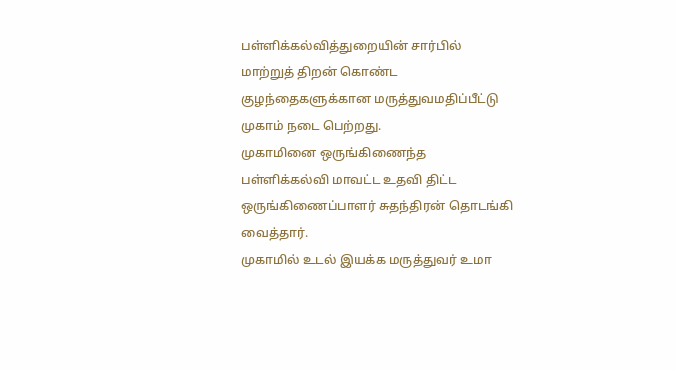பள்ளிக்கல்வித்துறையின் சார்பில் மாற்றுத் திறன் கொண்ட குழந்தைகளுக்கான மருத்துவமதிப்பீட்டு முகாம் நடை பெற்றது.
முகாமினை ஒருங்கிணைந்த பள்ளிக்கல்வி மாவட்ட உதவி திட்ட ஒருங்கிணைப்பாளர் சுதந்திரன் தொடங்கி வைத்தார்.
முகாமில் உடல் இயக்க மருத்துவர் உமா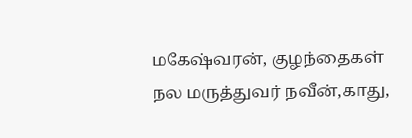மகேஷ்வரன், குழந்தைகள் நல மருத்துவர் நவீன்,காது,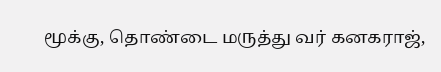மூக்கு, தொண்டை மருத்து வர் கனகராஜ்,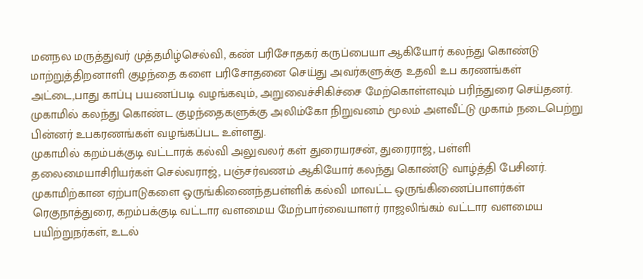மனநல மருத்துவர் முத்தமிழ்செல்வி, கண் பரிசோதகர் கருப்பையா ஆகியோர் கலந்து கொண்டு
மாற்றுத்திறனாளி குழந்தை களை பரிசோதனை செய்து அவர்களுக்கு உதவி உப கரணங்கள் அட்டை,பாது காப்பு பயணப்படி வழங்கவும், அறுவைச்சிகிச்சை மேற்கொள்ளவும் பரிந்துரை செய்தனர்.
முகாமில் கலந்து கொண்ட குழந்தைகளுக்கு அலிம்கோ நிறுவனம் மூலம் அளவீட்டு முகாம் நடைபெற்று பின்னர் உபகரணங்கள் வழங்கப்பட உள்ளது.
முகாமில் கறம்பக்குடி வட்டாரக் கல்வி அலுவலர் கள் துரையரசன், துரைராஜ், பள்ளி தலைமையாசிரியர்கள் செல்வராஜ், பஞ்சர்வணம் ஆகியோர் கலந்து கொண்டு வாழ்த்தி பேசினர்.
முகாமிற்கான ஏற்பாடுகளை ஒருங்கிணைந்தபள்ளிக் கல்வி மாவட்ட ஒருங்கிணைப்பாளர்கள் ரெகுநாத்துரை, கறம்பக்குடி வட்டார வளமைய மேற்பார்வையாளர் ராஜலிங்கம் வட்டார வளமைய பயிற்றுநர்கள், உடல்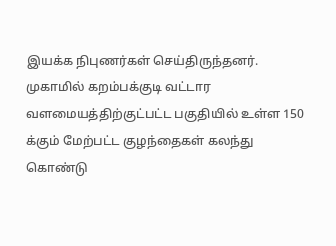இயக்க நிபுணர்கள் செய்திருந்தனர்.
முகாமில் கறம்பக்குடி வட்டார வளமையத்திற்குட்பட்ட பகுதியில் உள்ள 150 க்கும் மேற்பட்ட குழந்தைகள் கலந்து கொண்டு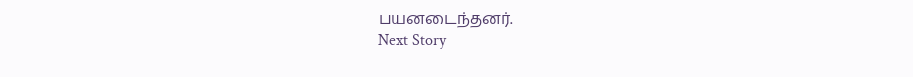பயனடைந்தனர்.
Next Story